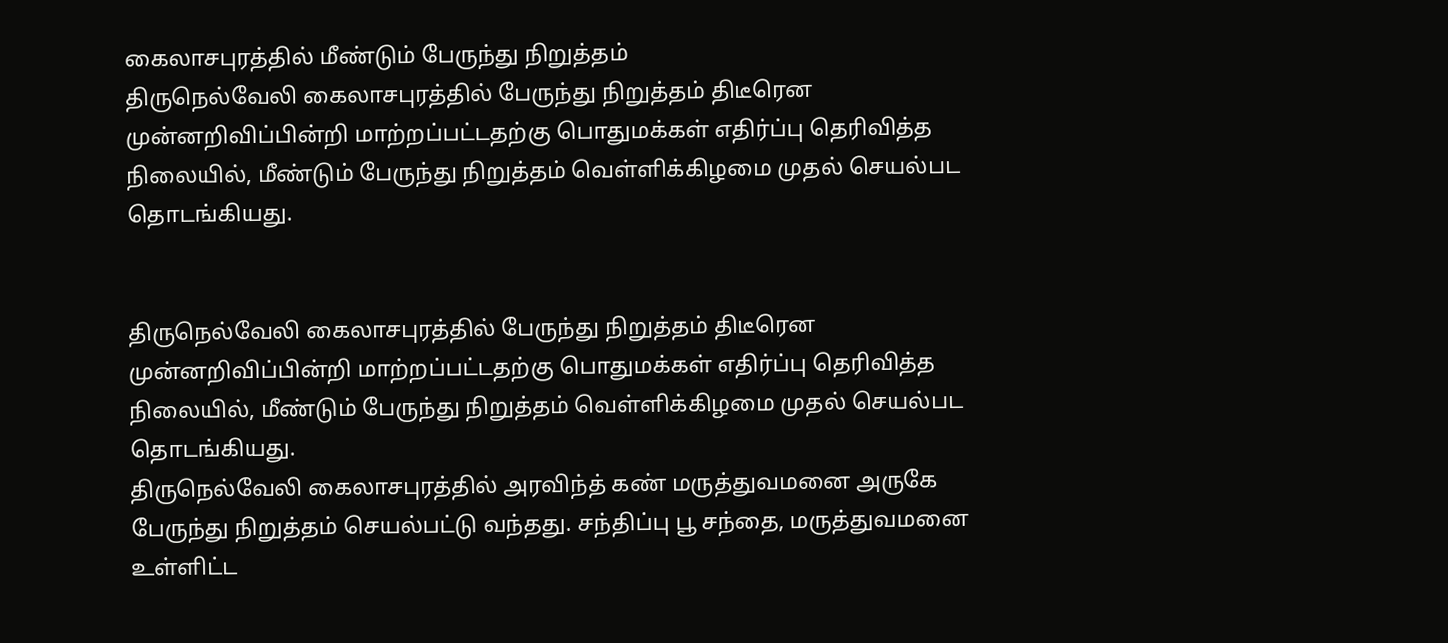கைலாசபுரத்தில் மீண்டும் பேருந்து நிறுத்தம்
திருநெல்வேலி கைலாசபுரத்தில் பேருந்து நிறுத்தம் திடீரென முன்னறிவிப்பின்றி மாற்றப்பட்டதற்கு பொதுமக்கள் எதிர்ப்பு தெரிவித்த நிலையில், மீண்டும் பேருந்து நிறுத்தம் வெள்ளிக்கிழமை முதல் செயல்பட தொடங்கியது.


திருநெல்வேலி கைலாசபுரத்தில் பேருந்து நிறுத்தம் திடீரென முன்னறிவிப்பின்றி மாற்றப்பட்டதற்கு பொதுமக்கள் எதிர்ப்பு தெரிவித்த நிலையில், மீண்டும் பேருந்து நிறுத்தம் வெள்ளிக்கிழமை முதல் செயல்பட தொடங்கியது.
திருநெல்வேலி கைலாசபுரத்தில் அரவிந்த் கண் மருத்துவமனை அருகே பேருந்து நிறுத்தம் செயல்பட்டு வந்தது. சந்திப்பு பூ சந்தை, மருத்துவமனை உள்ளிட்ட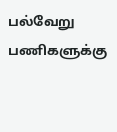பல்வேறு பணிகளுக்கு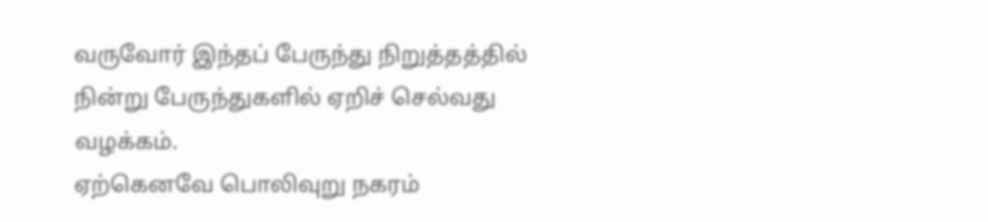வருவோர் இந்தப் பேருந்து நிறுத்தத்தில் நின்று பேருந்துகளில் ஏறிச் செல்வது வழக்கம்.
ஏற்கெனவே பொலிவுறு நகரம்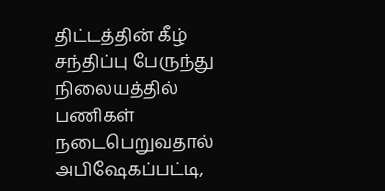திட்டத்தின் கீழ் சந்திப்பு பேருந்து நிலையத்தில் பணிகள் நடைபெறுவதால் அபிஷேகப்பட்டி,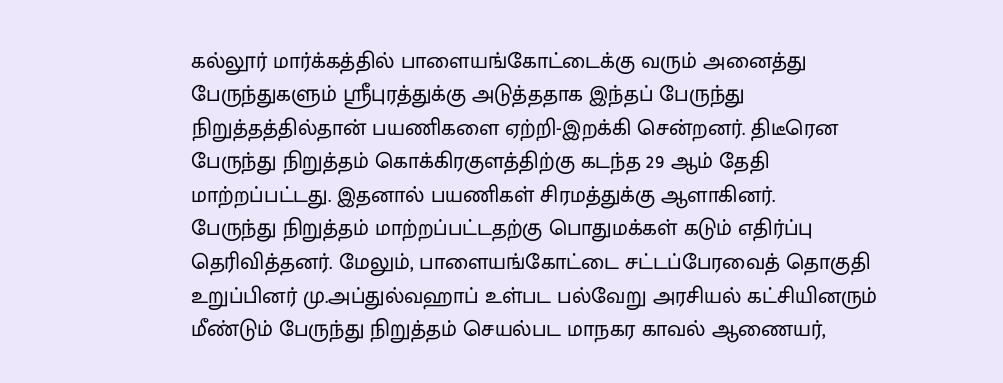கல்லூர் மார்க்கத்தில் பாளையங்கோட்டைக்கு வரும் அனைத்து பேருந்துகளும் ஸ்ரீபுரத்துக்கு அடுத்ததாக இந்தப் பேருந்து நிறுத்தத்தில்தான் பயணிகளை ஏற்றி-இறக்கி சென்றனர். திடீரென பேருந்து நிறுத்தம் கொக்கிரகுளத்திற்கு கடந்த 29 ஆம் தேதி மாற்றப்பட்டது. இதனால் பயணிகள் சிரமத்துக்கு ஆளாகினர்.
பேருந்து நிறுத்தம் மாற்றப்பட்டதற்கு பொதுமக்கள் கடும் எதிர்ப்பு தெரிவித்தனர். மேலும், பாளையங்கோட்டை சட்டப்பேரவைத் தொகுதி உறுப்பினர் மு.அப்துல்வஹாப் உள்பட பல்வேறு அரசியல் கட்சியினரும் மீண்டும் பேருந்து நிறுத்தம் செயல்பட மாநகர காவல் ஆணையர்,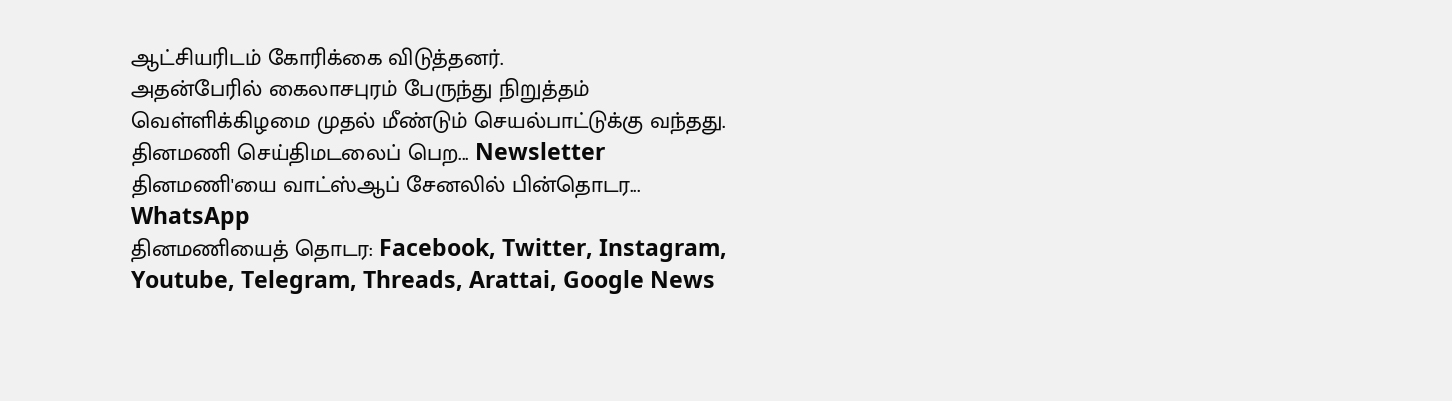ஆட்சியரிடம் கோரிக்கை விடுத்தனர்.
அதன்பேரில் கைலாசபுரம் பேருந்து நிறுத்தம் வெள்ளிக்கிழமை முதல் மீண்டும் செயல்பாட்டுக்கு வந்தது.
தினமணி செய்திமடலைப் பெற... Newsletter
தினமணி'யை வாட்ஸ்ஆப் சேனலில் பின்தொடர... WhatsApp
தினமணியைத் தொடர: Facebook, Twitter, Instagram, Youtube, Telegram, Threads, Arattai, Google News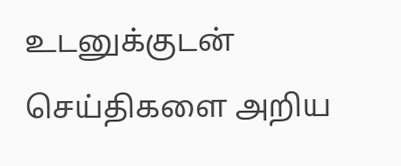உடனுக்குடன் செய்திகளை அறிய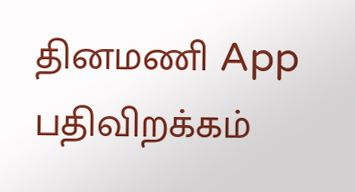தினமணி App பதிவிறக்கம்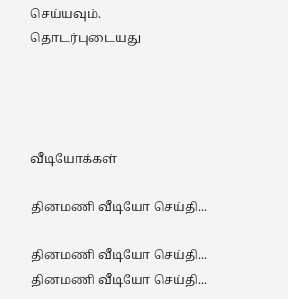செய்யவும்.
தொடர்புடையது




வீடியோக்கள்

தினமணி வீடியோ செய்தி...

தினமணி வீடியோ செய்தி...
தினமணி வீடியோ செய்தி...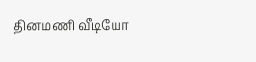தினமணி வீடியோ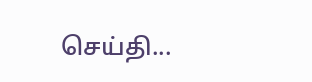செய்தி...